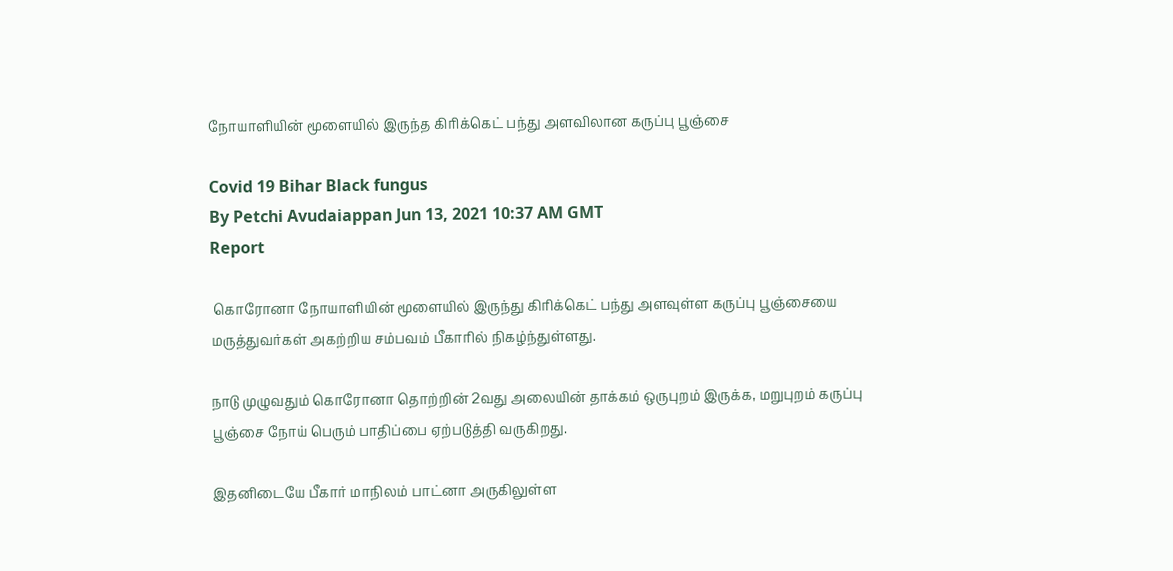நோயாளியின் மூளையில் இருந்த கிரிக்கெட் பந்து அளவிலான கருப்பு பூஞ்சை

Covid 19 Bihar Black fungus
By Petchi Avudaiappan Jun 13, 2021 10:37 AM GMT
Report

 கொரோனா நோயாளியின் மூளையில் இருந்து கிரிக்கெட் பந்து அளவுள்ள கருப்பு பூஞ்சையை மருத்துவர்கள் அகற்றிய சம்பவம் பீகாரில் நிகழ்ந்துள்ளது.

நாடு முழுவதும் கொரோனா தொற்றின் 2வது அலையின் தாக்கம் ஒருபுறம் இருக்க, மறுபுறம் கருப்பு பூஞ்சை நோய் பெரும் பாதிப்பை ஏற்படுத்தி வருகிறது.

இதனிடையே பீகார் மாநிலம் பாட்னா அருகிலுள்ள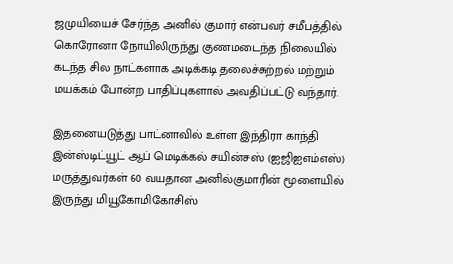ஜமுயியைச் சேர்ந்த அனில் குமார் என்பவர் சமீபத்தில் கொரோனா நோயிலிருந்து குணமடைந்த நிலையில் கடந்த சில நாட்களாக அடிக்கடி தலைச்சுற்றல் மற்றும் மயக்கம் போன்ற பாதிப்புகளால் அவதிப்பட்டு வந்தார்.

இதனையடுத்து பாட்னாவில் உள்ள இந்திரா காந்தி இன்ஸ்டிட்யூட் ஆப் மெடிக்கல் சயின்சஸ் (ஐஜிஐஎம்எஸ்) மருத்துவர்கள் 60 வயதான அனில்குமாரின் மூளையில் இருந்து மியூகோமிகோசிஸ்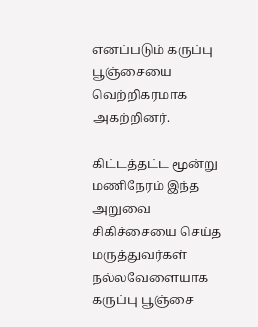எனப்படும் கருப்பு பூஞ்சையை வெற்றிகரமாக அகற்றினர்.

கிட்டத்தட்ட மூன்று மணிநேரம் இந்த அறுவை சிகிச்சையை செய்த மருத்துவர்கள் நல்லவேளையாக கருப்பு பூஞ்சை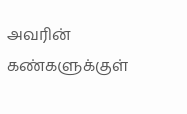அவரின் கண்களுக்குள்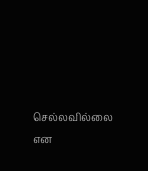செல்லவில்லை என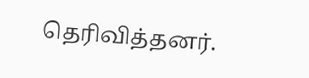தெரிவித்தனர்.